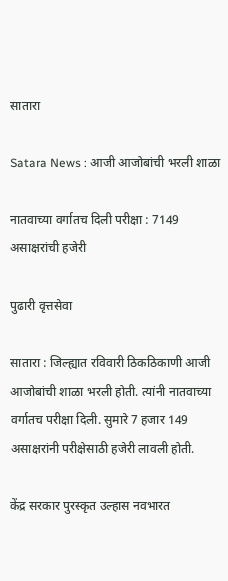सातारा

Satara News : आजी आजोबांची भरली शाळा

नातवाच्या वर्गातच दिली परीक्षा : 7149 असाक्षरांची हजेरी

पुढारी वृत्तसेवा

सातारा : जिल्ह्यात रविवारी ठिकठिकाणी आजी आजोबांची शाळा भरली होती. त्यांनी नातवाच्या वर्गातच परीक्षा दिली. सुमारे 7 हजार 149 असाक्षरांनी परीक्षेसाठी हजेरी लावली होती.

केंद्र सरकार पुरस्कृत उल्हास नवभारत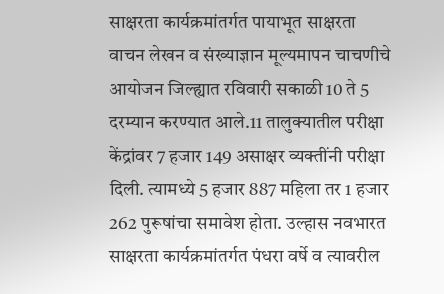साक्षरता कार्यक्रमांतर्गत पायाभूत साक्षरता वाचन लेखन व संख्याज्ञान मूल्यमापन चाचणीचे आयोजन जिल्ह्यात रविवारी सकाळी 10 ते 5 दरम्यान करण्यात आले.11 तालुक्यातील परीक्षा केंद्रांवर 7 हजार 149 असाक्षर व्यक्तींनी परीक्षा दिली. त्यामध्ये 5 हजार 887 महिला तर 1 हजार 262 पुरूषांचा समावेश होता. उल्हास नवभारत साक्षरता कार्यक्रमांतर्गत पंधरा वर्षे व त्यावरील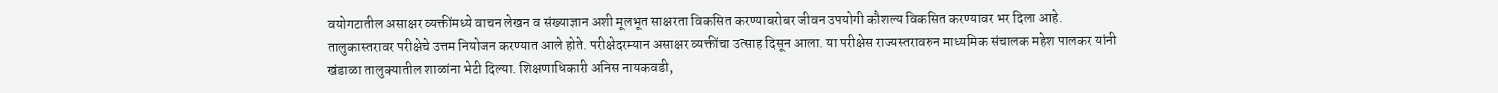वयोगटातील असाक्षर व्यक्तींमध्ये वाचन लेखन व संख्याज्ञान अशी मूलभूत साक्षरता विकसित करण्याबरोबर जीवन उपयोगी कौशल्य विकसित करण्यावर भर दिला आहे. तालुकास्तरावर परीक्षेचे उत्तम नियोजन करण्यात आले होते. परीक्षेदरम्यान असाक्षर व्यक्तींचा उत्साह दिसून आला. या परीक्षेस राज्यस्तरावरुन माध्यमिक संचालक महेश पालकर यांनी खंडाळा तालुक्यातील शाळांना भेटी दिल्या. शिक्षणाधिकारी अनिस नायकवडी,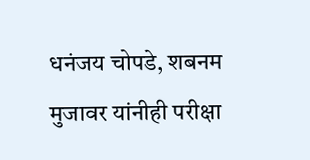धनंजय चोपडे, शबनम मुजावर यांनीही परीक्षा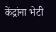केंद्रांना भेटी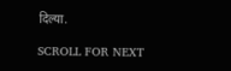दिल्या.

SCROLL FOR NEXT